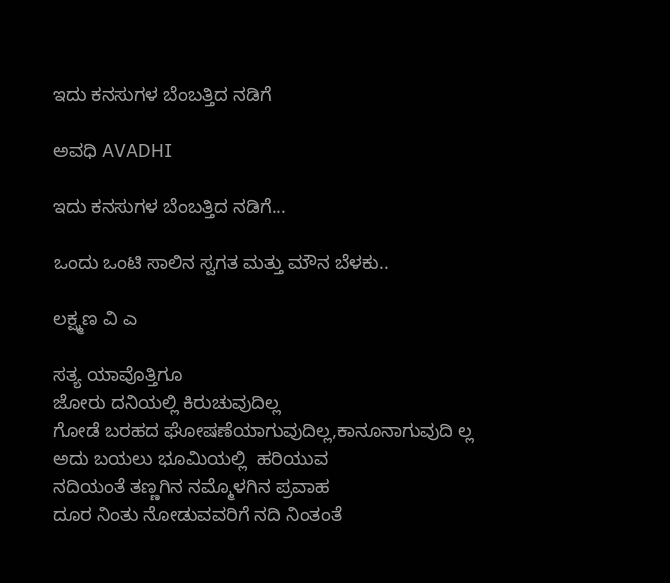ಇದು ಕನಸುಗಳ ಬೆಂಬತ್ತಿದ ನಡಿಗೆ‍

ಅವಧಿ AVADHI

ಇದು ಕನಸುಗಳ ಬೆಂಬತ್ತಿದ ನಡಿಗೆ...

ಒಂದು ಒಂಟಿ ಸಾಲಿನ ಸ್ವಗತ ಮತ್ತು ಮೌನ ಬೆಳಕು..

ಲಕ್ಷ್ಮಣ ವಿ ಎ

ಸತ್ಯ ಯಾವೊತ್ತಿಗೂ
ಜೋರು ದನಿಯಲ್ಲಿ ಕಿರುಚುವುದಿಲ್ಲ
ಗೋಡೆ ಬರಹದ ಘೋಷಣೆಯಾಗುವುದಿಲ್ಲ,ಕಾನೂನಾಗುವುದಿ ಲ್ಲ
ಅದು ಬಯಲು ಭೂಮಿಯಲ್ಲಿ  ಹರಿಯುವ
ನದಿಯಂತೆ ತಣ್ಣಗಿನ ನಮ್ಮೊಳಗಿನ ಪ್ರವಾಹ
ದೂರ ನಿಂತು ನೋಡುವವರಿಗೆ ನದಿ ನಿಂತಂತೆ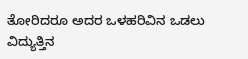ತೋರಿದರೂ ಅದರ ಒಳಹರಿವಿನ ಒಡಲು
ವಿದ್ಯುತ್ತಿನ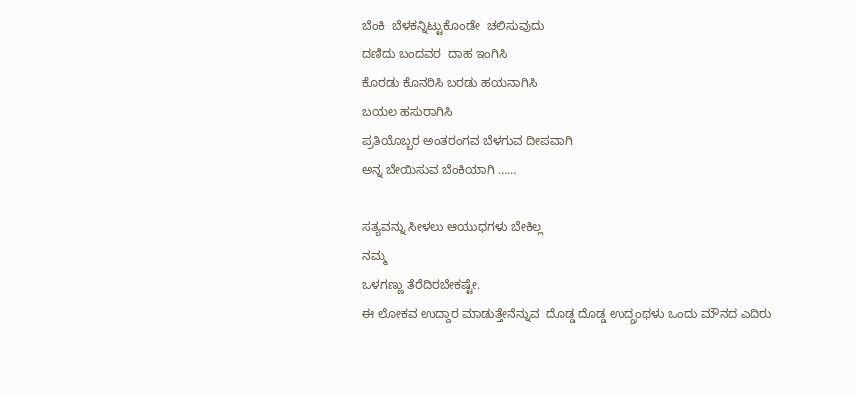ಬೆಂಕಿ  ಬೆಳಕನ್ನಿಟ್ಟುಕೊಂಡೇ  ಚಲಿಸುವುದು
ದಣಿದು ಬಂದವರ  ದಾಹ ಇಂಗಿಸಿ
ಕೊರಡು ಕೊನರಿಸಿ ಬರಡು ಹಯನಾಗಿಸಿ
ಬಯಲ ಹಸುರಾಗಿಸಿ
ಪ್ರತಿಯೊಬ್ಬರ ಅಂತರಂಗವ ಬೆಳಗುವ ದೀಪವಾಗಿ
ಅನ್ನ ಬೇಯಿಸುವ ಬೆಂಕಿಯಾಗಿ ……

ಸತ್ಯವನ್ನು ಸೀಳಲು ಆಯುಧಗಳು ಬೇಕಿಲ್ಲ
ನಮ್ಮ
ಒಳಗಣ್ಣು ತೆರೆದಿರಬೇಕಷ್ಟೇ.
ಈ ಲೋಕವ ಉದ್ದಾರ ಮಾಡುತ್ತೇನೆನ್ನುವ  ದೊಡ್ಡ ದೊಡ್ಡ ಉದ್ಗ್ರಂಥಳು ಒಂದು ಮೌನದ ಎದಿರು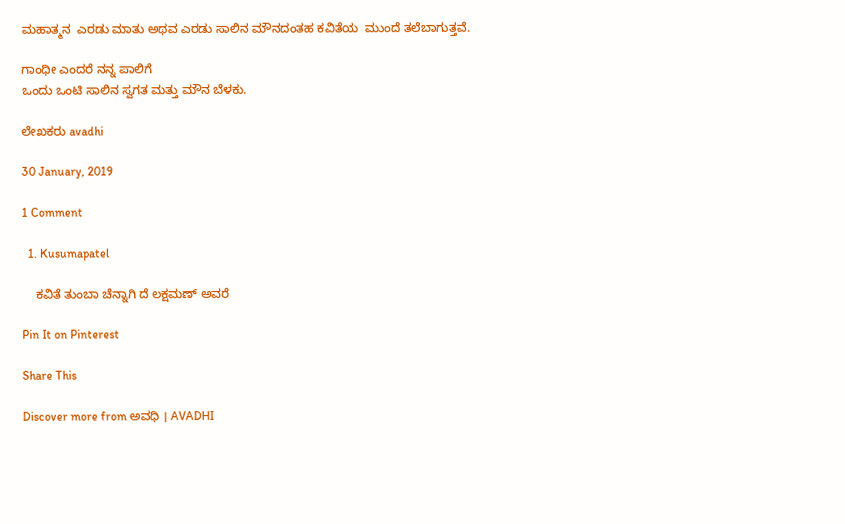ಮಹಾತ್ಮನ  ಎರಡು ಮಾತು ಅಥವ ಎರಡು ಸಾಲಿನ ಮೌನದಂತಹ ಕವಿತೆಯ  ಮುಂದೆ ತಲೆಬಾಗುತ್ತವೆ.

ಗಾಂಧೀ ಎಂದರೆ ನನ್ನ ಪಾಲಿಗೆ
ಒಂದು ಒಂಟಿ ಸಾಲಿನ ಸ್ವಗತ ಮತ್ತು ಮೌನ ಬೆಳಕು.

ಲೇಖಕರು avadhi

30 January, 2019

1 Comment

  1. Kusumapatel

    ಕವಿತೆ ತುಂಬಾ ಚೆನ್ನಾಗಿ ದೆ ಲಕ್ಷಮಣ್ ಅವರೆ

Pin It on Pinterest

Share This

Discover more from ಅವಧಿ । AVADHI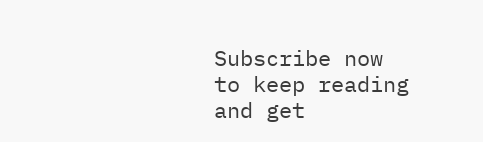Subscribe now to keep reading and get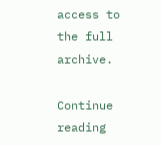access to the full archive.

Continue reading